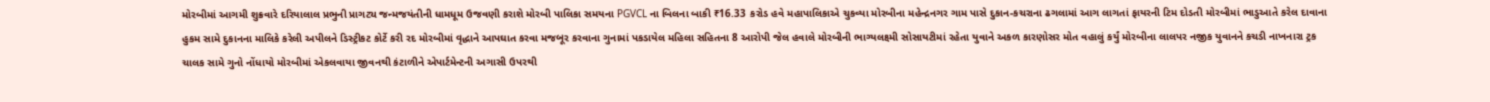મોરબીમાં આગમી શુક્રવારે દરિયાલાલ પ્રભુની પ્રાગટ્ય જન્મજયંતીની ધામધૂમ ઉજવણી કરાશે મોરબી પાલિકા સમયના PGVCL ના બિલના બાકી ₹16.33 કરોડ હવે મહાપાલિકાએ ચુકવ્યા મોરબીના મહેન્દ્રનગર ગામ પાસે દુકાન-કચરાના ઢગલામાં આગ લાગતાં ફાયરની ટિમ દોડતી મોરબીમાં ભાડુઆતે કરેલ દાવાના હુકમ સામે દુકાનના માલિકે કરેલી અપીલને ડિસ્ટ્રીકટ કોર્ટે કરી રદ મોરબીમાં વૃદ્ધાને આપઘાત કરવા મજબૂર કરવાના ગુનામાં પકડાયેલ મહિલા સહિતના 8 આરોપી જેલ હવાલે મોરબીની ભાગ્યલક્ષ્મી સોસાયટીમાં રહેતા યુવાને અકળ કારણોસર મોત વહાલું કર્યું મોરબીના લાલપર નજીક યુવાનને કચડી નાખનારા ટ્રક ચાલક સામે ગુનો નોંધાયો મોરબીમાં એકલવાયા જીવનથી કંટાળીને એપાર્ટમેન્ટની અગાસી ઉપરથી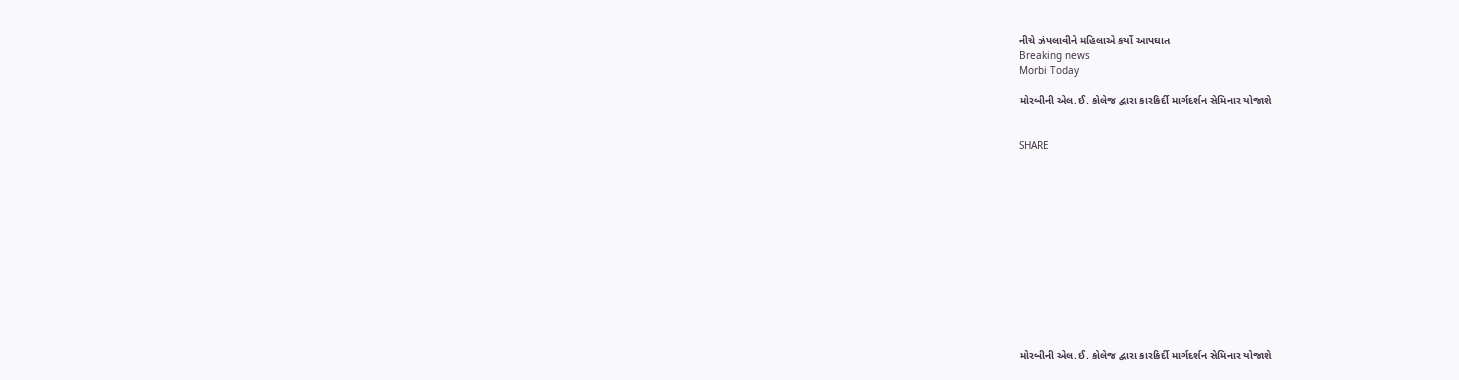નીચે ઝંપલાવીને મહિલાએ કર્યો આપઘાત
Breaking news
Morbi Today

મોરબીની એલ.ઈ. કોલેજ દ્વારા કારકિર્દી માર્ગદર્શન સેમિનાર યોજાશે


SHARE













મોરબીની એલ.ઈ. કોલેજ દ્વારા કારકિર્દી માર્ગદર્શન સેમિનાર યોજાશે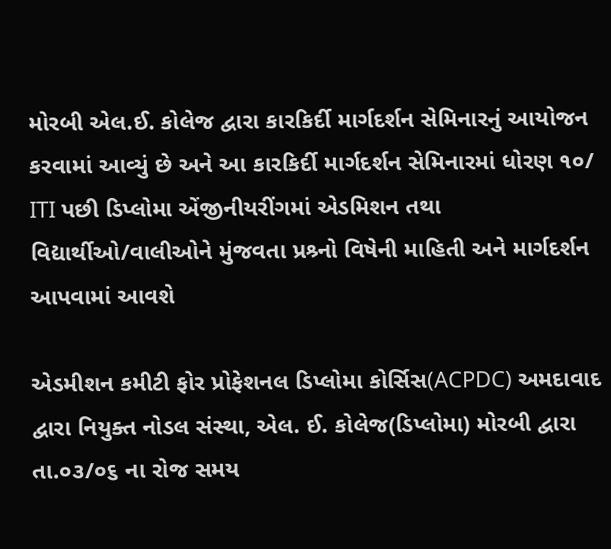મોરબી એલ.ઈ. કોલેજ દ્વારા કારકિર્દી માર્ગદર્શન સેમિનારનું આયોજન કરવામાં આવ્યું છે અને આ કારકિર્દી માર્ગદર્શન સેમિનારમાં ધોરણ ૧૦/ ITI પછી ડિપ્લોમા એંજીનીયરીંગમાં એડમિશન તથા વિદ્યાર્થીઓ/વાલીઓને મુંજવતા પ્રશ્ર્નો વિષેની માહિતી અને માર્ગદર્શન આપવામાં આવશે

એડમીશન કમીટી ફોર પ્રોફેશનલ ડિપ્લોમા કોર્સિસ(ACPDC) અમદાવાદ દ્વારા નિયુક્ત નોડલ સંસ્થા, એલ. ઈ. કોલેજ(ડિપ્લોમા) મોરબી દ્વારા તા.૦૩/૦૬ ના રોજ સમય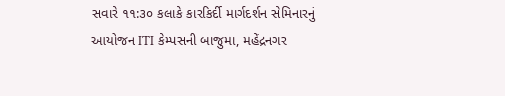સવારે ૧૧:૩૦ કલાકે કારકિર્દી માર્ગદર્શન સેમિનારનું આયોજન ITI કેમ્પસની બાજુમા, મહેંદ્રનગર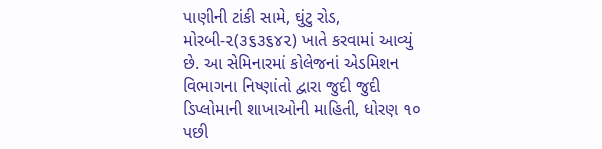પાણીની ટાંકી સામે, ઘુંટુ રોડ, મોરબી-૨(૩૬૩૬૪૨) ખાતે કરવામાં આવ્યું છે. આ સેમિનારમાં કોલેજનાં એડમિશન વિભાગના નિષ્ણાંતો દ્વારા જુદી જુદી ડિપ્લોમાની શાખાઓની માહિતી, ધોરણ ૧૦ પછી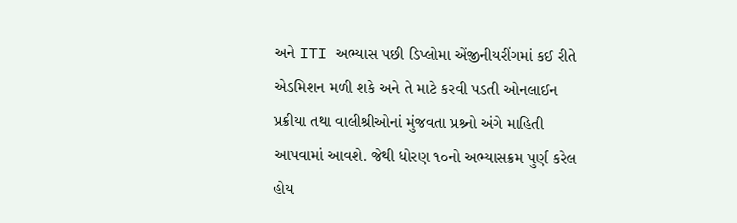અને ITI અભ્યાસ પછી ડિપ્લોમા એંજીનીયરીંગમાં કઈ રીતે એડમિશન મળી શકે અને તે માટે કરવી પડતી ઓનલાઈન પ્રક્રીયા તથા વાલીશ્રીઓનાં મુંજવતા પ્રશ્ર્નો અંગે માહિતી આપવામાં આવશે. જેથી ધોરણ ૧૦નો અભ્યાસક્રમ પુર્ણ કરેલ હોય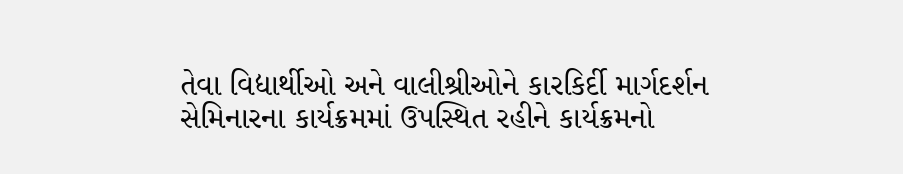તેવા વિદ્યાર્થીઓ અને વાલીશ્રીઓને કારકિર્દી માર્ગદર્શન સેમિનારના કાર્યક્રમમાં ઉપસ્થિત રહીને કાર્યક્રમનો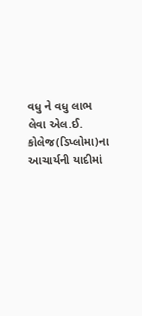વધુ ને વધુ લાભ લેવા એલ.ઈ. કોલેજ(ડિપ્લોમા)ના આચાર્યની યાદીમાં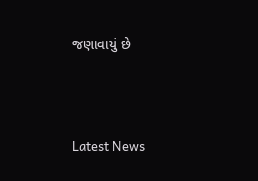જણાવાયું છે




Latest News